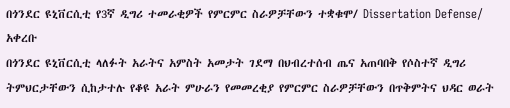በጎንደር ዩኒቨርሲቲ የ3ኛ ዲግሪ ተመራቂዎች የምርምር ስራዎቻቸውን ተቋቁሞ/ Dissertation Defense/ አቀረቡ
በጎንደር ዩኒቨርሲቲ ላለፉት አራትና አምስት አመታት ገደማ በህብረተሰብ ጤና አጠባበቅ የሶስተኛ ዲግሪ ትምህርታቸውን ሲከታተሉ የቆዩ አራት ምሁራን የመመረቂያ የምርምር ስራዎቻቸውን በጥቅምትና ህዳር ወራት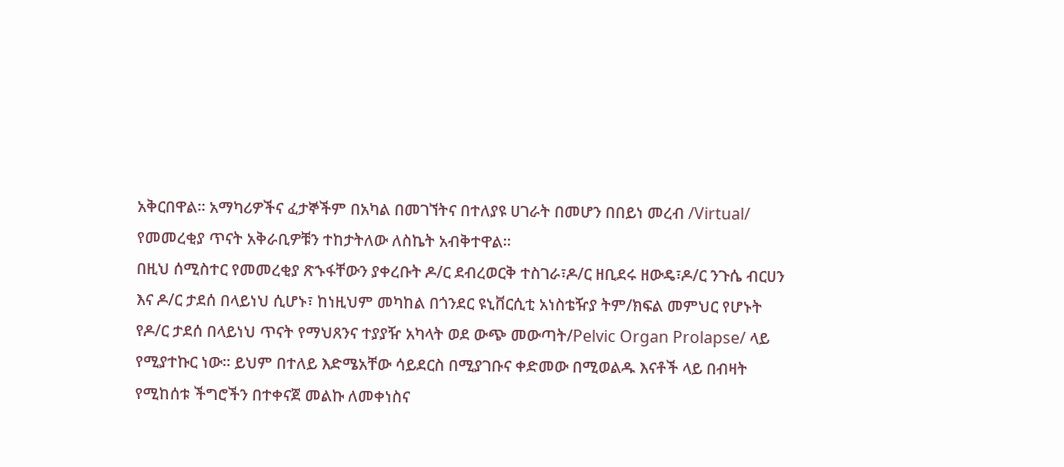አቅርበዋል፡፡ አማካሪዎችና ፈታኞችም በአካል በመገኘትና በተለያዩ ሀገራት በመሆን በበይነ መረብ /Virtual/ የመመረቂያ ጥናት አቅራቢዎቹን ተከታትለው ለስኬት አብቅተዋል፡፡
በዚህ ሰሚስተር የመመረቂያ ጽኁፋቸውን ያቀረቡት ዶ/ር ደብረወርቅ ተስገራ፣ዶ/ር ዘቢደሩ ዘውዴ፣ዶ/ር ንጉሴ ብርሀን እና ዶ/ር ታደሰ በላይነህ ሲሆኑ፣ ከነዚህም መካከል በጎንደር ዩኒቨርሲቲ አነስቴዥያ ትም/ክፍል መምህር የሆኑት የዶ/ር ታደሰ በላይነህ ጥናት የማህጸንና ተያያዥ አካላት ወደ ውጭ መውጣት/Pelvic Organ Prolapse/ ላይ የሚያተኩር ነው፡፡ ይህም በተለይ እድሜአቸው ሳይደርስ በሚያገቡና ቀድመው በሚወልዱ እናቶች ላይ በብዛት የሚከሰቱ ችግሮችን በተቀናጀ መልኩ ለመቀነስና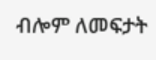ብሎም ለመፍታት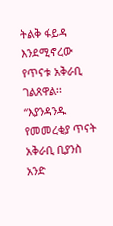ትልቅ ፋይዳ እንደሚኖረው የጥናቱ አቅራቢ ገልጸዋል፡፡
“እያንዳንዱ የመመረቂያ ጥናት አቅራቢ ቢያንስ አንድ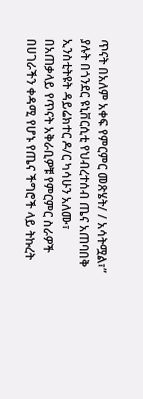ጥናት በአለም አቀፍ የምርምር መጽሄት/ / አሳትሟል፣” ያሉት በጎንደር ዩኒቨርሲቲ የህብረተሰብ ጤና አጠባበቅ ኢንስቲትዩት ዳይሬክተር ዶ/ር ካሳሁን አለሙ፣ በአጠቃላይ የጥናት አቅራቢዎቹ የምርምር ስራዎች በሀገራችን ቀዳሚ የሆኑ የጤና ችግሮች ላይ ትኩረት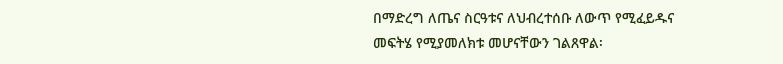በማድረግ ለጤና ስርዓቱና ለህብረተሰቡ ለውጥ የሚፈይዱና መፍትሄ የሚያመለክቱ መሆናቸውን ገልጸዋል፡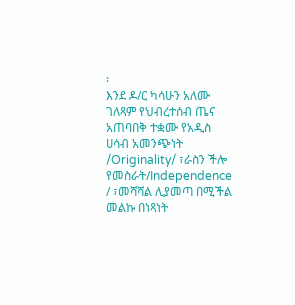፡
እንደ ዶ/ር ካሳሁን አለሙ ገለጻም የህብረተሰብ ጤና አጠባበቅ ተቋሙ የአዲስ ሀሳብ አመንጭነት /Originality/ ፣ራስን ችሎ የመስራት/Independence / ፣መሻሻል ሊያመጣ በሚችል መልኩ በነጻነት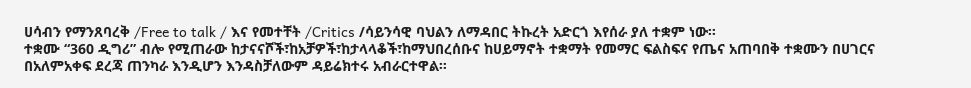ሀሳብን የማንጸባረቅ /Free to talk / እና የመተቸት /Critics /ሳይንሳዊ ባህልን ለማዳበር ትኩረት አድርጎ እየሰራ ያለ ተቋም ነው፡፡
ተቋሙ “360 ዲግሪ” ብሎ የሚጠራው ከታናናሾች፣ከአቻዎች፣ከታላላቆች፣ከማህበረሰቡና ከሀይማኖት ተቋማት የመማር ፍልስፍና የጤና አጠባበቅ ተቋሙን በሀገርና በአለምአቀፍ ደረጃ ጠንካራ እንዲሆን እንዳስቻለውም ዳይሬክተሩ አብራርተዋል፡፡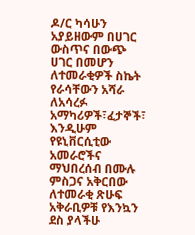ዶ/ር ካሳሁን አያይዘውም በሀገር ውስጥና በውጭ ሀገር በመሆን ለተመራቂዎች ስኬት የራሳቸውን አሻራ ለአሳረፉ አማካሪዎች፣ፈታኞች፣ እንዲሁም የዩኒቨርሲቲው አመራሮችና ማህበረሰብ በሙሉ ምስጋና አቅርበው ለተመራቂ ጽሁፍ አቅራቢዎቹ የእንኳን ደስ ያላችሁ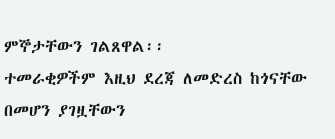ምኞታቸውን ገልጸዋል፡፡
ተመራቂዎችም እዚህ ደረጃ ለመድረስ ከጎናቸው በመሆን ያገዟቸውን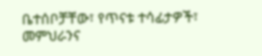ቤተሰቦቻቸው፣ የጥናቱ ተሳፊታዎች፣ መምህራንና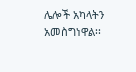ሌሎች አካላትን አመስግነዋል፡፡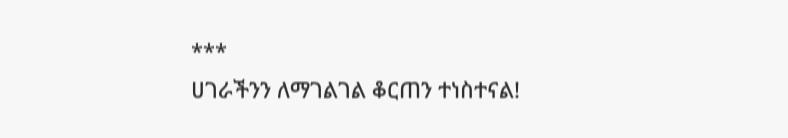***
ሀገራችንን ለማገልገል ቆርጠን ተነስተናል!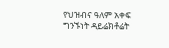የህዝብና ዓለም አቀፍ ግንኙነት ዳይሬክቶሬት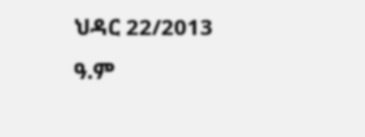ህዳር 22/2013 ዓ.ም